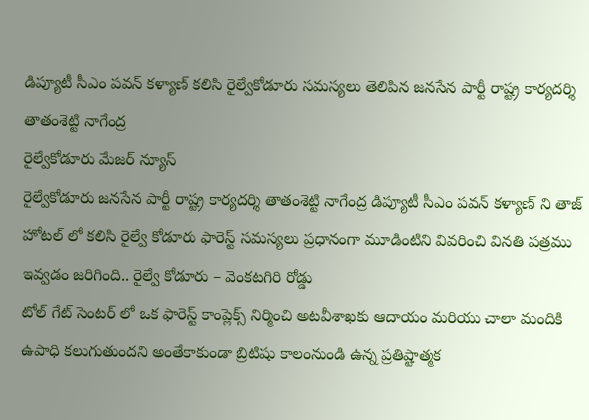డిప్యూటీ సీఎం పవన్ కళ్యాణ్ కలిసి రైల్వేకోడూరు సమస్యలు తెలిపిన జనసేన పార్టీ రాష్ట్ర కార్యదర్శి తాతంశెట్టి నాగేంద్ర
రైల్వేకోడూరు మేజర్ న్యూస్
రైల్వేకోడూరు జనసేన పార్టీ రాష్ట్ర కార్యదర్శి తాతంశెట్టి నాగేంద్ర డిప్యూటీ సీఎం పవన్ కళ్యాణ్ ని తాజ్ హోటల్ లో కలిసి రైల్వే కోడూరు ఫారెస్ట్ సమస్యలు ప్రధానంగా మూడింటిని వివరించి వినతి పత్రము ఇవ్వడం జరిగింది.. రైల్వే కోడూరు – వెంకటగిరి రోడ్డు
టోల్ గేట్ సెంటర్ లో ఒక ఫారెస్ట్ కాంప్లెక్స్ నిర్మించి అటవీశాఖకు ఆదాయం మరియు చాలా మందికి ఉపాధి కలుగుతుందని అంతేకాకుండా బ్రిటిషు కాలంనుండి ఉన్న ప్రతిష్టాత్మక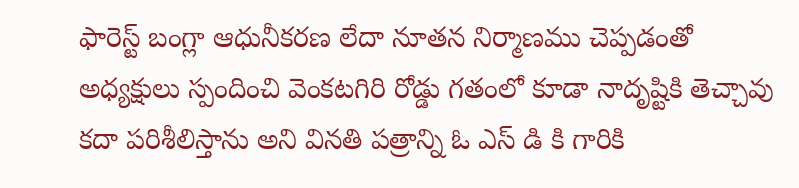ఫారెస్ట్ బంగ్లా ఆధునీకరణ లేదా నూతన నిర్మాణము చెప్పడంతో అధ్యక్షులు స్పందించి వెంకటగిరి రోడ్డు గతంలో కూడా నాదృష్టికి తెచ్చావు కదా పరిశీలిస్తాను అని వినతి పత్రాన్ని ఓ ఎస్ డి కి గారికి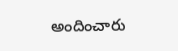అందించారు